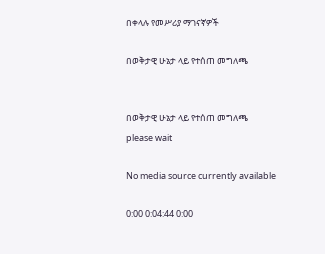በቀላሉ የመሥሪያ ማገናኛዎች

በወቅታዊ ሁኔታ ላይ የተሰጠ መግለጫ


በወቅታዊ ሁኔታ ላይ የተሰጠ መግለጫ
please wait

No media source currently available

0:00 0:04:44 0:00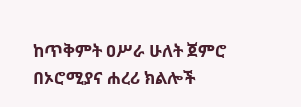ከጥቅምት ዐሥራ ሁለት ጀምሮ በኦሮሚያና ሐረሪ ክልሎች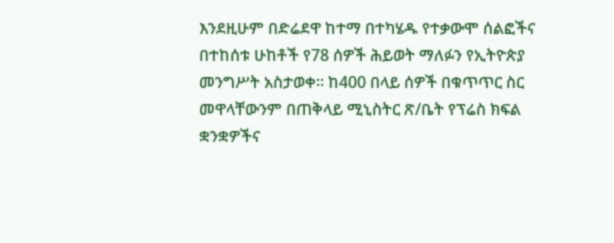እንደዚሁም በድሬደዋ ከተማ በተካሄዱ የተቃውሞ ሰልፎችና በተከሰቱ ሁከቶች የ78 ሰዎች ሕይወት ማለፉን የኢትዮጵያ መንግሥት አስታወቀ። ከ400 በላይ ሰዎች በቁጥጥር ስር መዋላቸውንም በጠቅላይ ሚኒስትር ጽ/ቤት የፕሬስ ክፍል ቋንቋዎችና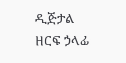ዲጅታል ዘርፍ ኃላፊ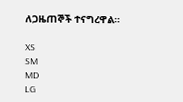ለጋዜጠኞች ተናግረዋል።

XS
SM
MD
LG